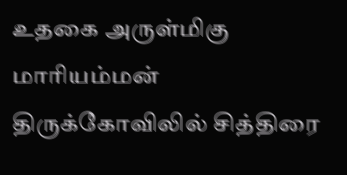உதகை அருள்மிகு மாரியம்மன் திருக்கோவிலில் சித்திரை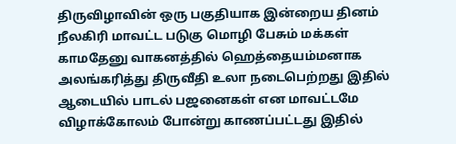திருவிழாவின் ஒரு பகுதியாக இன்றைய தினம் நீலகிரி மாவட்ட படுகு மொழி பேசும் மக்கள் காமதேனு வாகனத்தில் ஹெத்தையம்மனாக அலங்கரித்து திருவீதி உலா நடைபெற்றது இதில் ஆடையில் பாடல் பஜனைகள் என மாவட்டமே விழாக்கோலம் போன்று காணப்பட்டது இதில்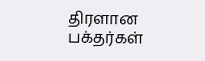திரளான பக்தர்கள்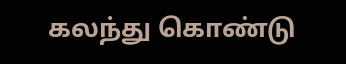கலந்து கொண்டு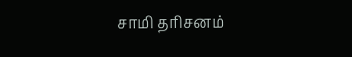சாமி தரிசனம்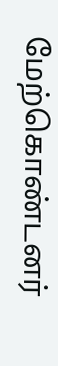மேற்கொண்டனர்